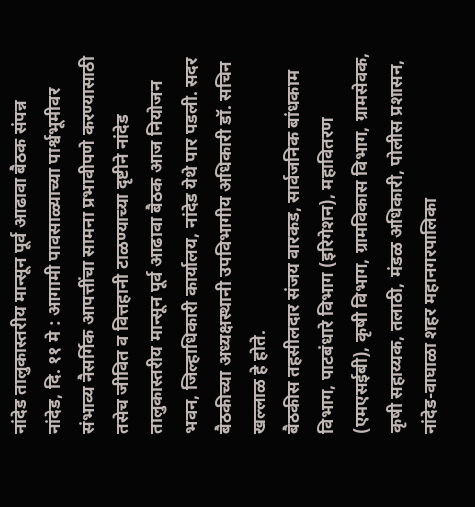नांदेड तालुकास्तरीय मान्सून पूर्व आढावा बैठक संपन्न
नांदेड, दि. ११ मे : आगामी पावसाळ्याच्या पार्श्वभूमीवर संभाव्य नैसर्गिक आपत्तींचा सामना प्रभावीपणे करण्यासाठी तसेच जीवित व वित्तहानी टाळण्याच्या दृष्टीने नांदेड तालुकास्तरीय मान्सून पूर्व आढावा बैठक आज नियोजन भवन, जिल्हाधिकारी कार्यालय, नांदेड येथे पार पडली. सदर बैठकीच्या अध्यक्षस्थानी उपविभागीय अधिकारी डॉ. सचिन खल्लाळ हे होते.
बैठकीस तहसीलदार संजय वारकड, सार्वजनिक बांधकाम विभाग, पाटबंधारे विभाग (इरिगेशन), महावितरण (एमएसईबी), कृषी विभाग, ग्रामविकास विभाग, ग्रामसेवक, कृषी सहाय्यक, तलाठी, मंडळ अधिकारी, पोलीस प्रशासन, नांदेड-वाघाळा शहर महानगरपालिका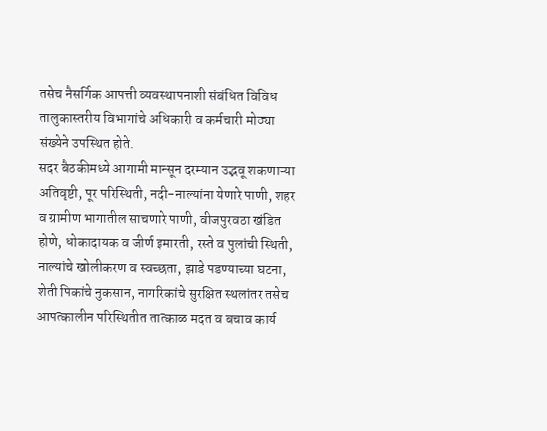तसेच नैसर्गिक आपत्ती व्यवस्थापनाशी संबंधित विविध तालुकास्तरीय विभागांचे अधिकारी व कर्मचारी मोठ्या संख्येने उपस्थित होते.
सदर बैठकीमध्ये आगामी मान्सून दरम्यान उद्भवू शकणाऱ्या अतिवृष्टी, पूर परिस्थिती, नदी-नाल्यांना येणारे पाणी, शहर व ग्रामीण भागातील साचणारे पाणी, वीजपुरवठा खंडित होणे, धोकादायक व जीर्ण इमारती, रस्ते व पुलांची स्थिती, नाल्यांचे खोलीकरण व स्वच्छता, झाडे पडण्याच्या घटना, शेती पिकांचे नुकसान, नागरिकांचे सुरक्षित स्थलांतर तसेच आपत्कालीन परिस्थितीत तात्काळ मदत व बचाव कार्य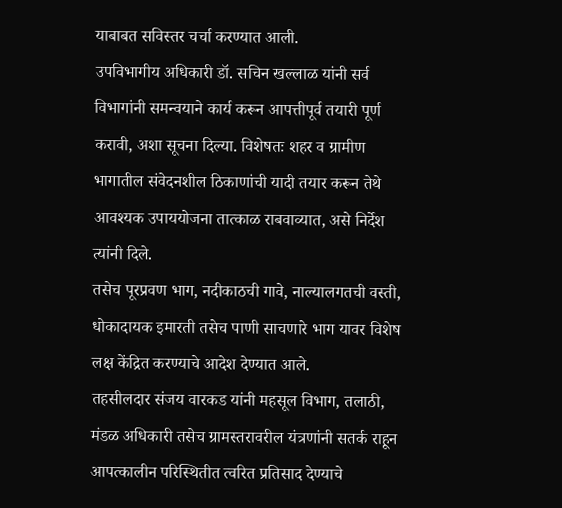याबाबत सविस्तर चर्चा करण्यात आली.
उपविभागीय अधिकारी डॉ. सचिन खल्लाळ यांनी सर्व विभागांनी समन्वयाने कार्य करून आपत्तीपूर्व तयारी पूर्ण करावी, अशा सूचना दिल्या. विशेषतः शहर व ग्रामीण भागातील संवेदनशील ठिकाणांची यादी तयार करून तेथे आवश्यक उपाययोजना तात्काळ राबवाव्यात, असे निर्देश त्यांनी दिले.
तसेच पूरप्रवण भाग, नदीकाठची गावे, नाल्यालगतची वस्ती, धोकादायक इमारती तसेच पाणी साचणारे भाग यावर विशेष लक्ष केंद्रित करण्याचे आदेश देण्यात आले.
तहसीलदार संजय वारकड यांनी महसूल विभाग, तलाठी, मंडळ अधिकारी तसेच ग्रामस्तरावरील यंत्रणांनी सतर्क राहून आपत्कालीन परिस्थितीत त्वरित प्रतिसाद देण्याचे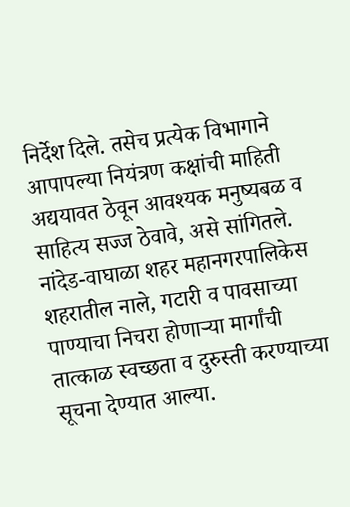निर्देश दिले. तसेच प्रत्येक विभागाने आपापल्या नियंत्रण कक्षांची माहिती अद्ययावत ठेवून आवश्यक मनुष्यबळ व साहित्य सज्ज ठेवावे, असे सांगितले.
नांदेड-वाघाळा शहर महानगरपालिकेस शहरातील नाले, गटारी व पावसाच्या पाण्याचा निचरा होणाऱ्या मार्गांची तात्काळ स्वच्छता व दुरुस्ती करण्याच्या सूचना देण्यात आल्या.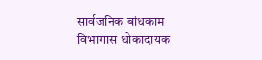सार्वजनिक बांधकाम विभागास धोकादायक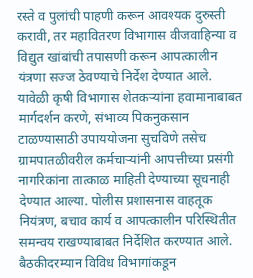रस्ते व पुलांची पाहणी करून आवश्यक दुरुस्ती करावी, तर महावितरण विभागास वीजवाहिन्या व विद्युत खांबांची तपासणी करून आपत्कालीन यंत्रणा सज्ज ठेवण्याचे निर्देश देण्यात आले.
यावेळी कृषी विभागास शेतकऱ्यांना हवामानाबाबत मार्गदर्शन करणे, संभाव्य पिकनुकसान टाळण्यासाठी उपाययोजना सुचविणे तसेच ग्रामपातळीवरील कर्मचाऱ्यांनी आपत्तीच्या प्रसंगी नागरिकांना तात्काळ माहिती देण्याच्या सूचनाही देण्यात आल्या. पोलीस प्रशासनास वाहतूक नियंत्रण, बचाव कार्य व आपत्कालीन परिस्थितीत समन्वय राखण्याबाबत निर्देशित करण्यात आले.
बैठकीदरम्यान विविध विभागांकडून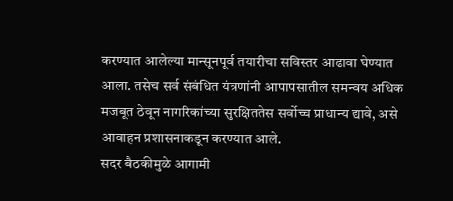करण्यात आलेल्या मान्सूनपूर्व तयारीचा सविस्तर आढावा घेण्यात आला. तसेच सर्व संबंधित यंत्रणांनी आपापसातील समन्वय अधिक मजबूत ठेवून नागरिकांच्या सुरक्षिततेस सर्वोच्च प्राधान्य द्यावे, असे आवाहन प्रशासनाकडून करण्यात आले.
सदर बैठकीमुळे आगामी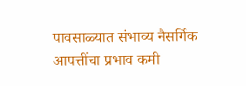पावसाळ्यात संभाव्य नैसर्गिक आपत्तींचा प्रभाव कमी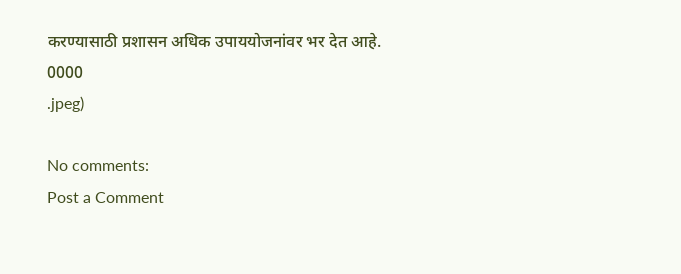करण्यासाठी प्रशासन अधिक उपाययोजनांवर भर देत आहे.
0000
.jpeg)

No comments:
Post a Comment